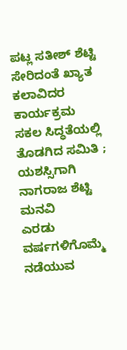ಪಟ್ಲ ಸತೀಶ್ ಶೆಟ್ಟಿ
ಸೇರಿದಂತೆ ಖ್ಯಾತ ಕಲಾವಿದರ ಕಾರ್ಯಕ್ರಮ
ಸಕಲ ಸಿದ್ಧತೆಯಲ್ಲಿ
ತೊಡಗಿದ ಸಮಿತಿ ; ಯಶಸ್ಸಿಗಾಗಿ ನಾಗರಾಜ ಶೆಟ್ಟಿ ಮನವಿ
ಎರಡು ವರ್ಷಗಳಿಗೊಮ್ಮೆ
ನಡೆಯುವ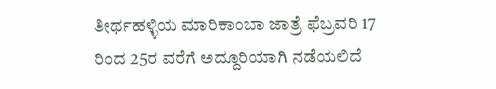ತೀರ್ಥಹಳ್ಳಿಯ ಮಾರಿಕಾಂಬಾ ಜಾತ್ರೆ ಫೆಬ್ರವರಿ 17 ರಿಂದ 25ರ ವರೆಗೆ ಅದ್ದೂರಿಯಾಗಿ ನಡೆಯಲಿದೆ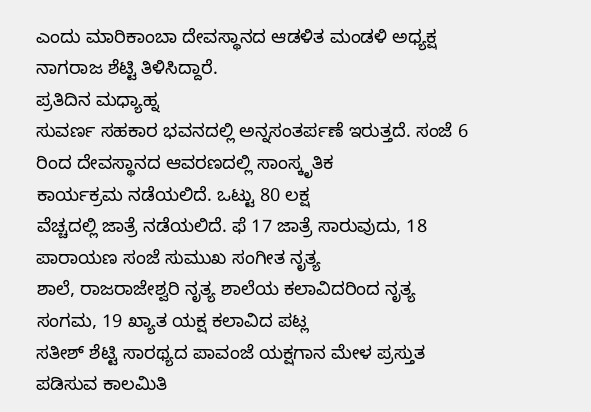ಎಂದು ಮಾರಿಕಾಂಬಾ ದೇವಸ್ಥಾನದ ಆಡಳಿತ ಮಂಡಳಿ ಅಧ್ಯಕ್ಷ ನಾಗರಾಜ ಶೆಟ್ಟಿ ತಿಳಿಸಿದ್ದಾರೆ.
ಪ್ರತಿದಿನ ಮಧ್ಯಾಹ್ನ
ಸುವರ್ಣ ಸಹಕಾರ ಭವನದಲ್ಲಿ ಅನ್ನಸಂತರ್ಪಣೆ ಇರುತ್ತದೆ. ಸಂಜೆ 6 ರಿಂದ ದೇವಸ್ಥಾನದ ಆವರಣದಲ್ಲಿ ಸಾಂಸ್ಕೃತಿಕ
ಕಾರ್ಯಕ್ರಮ ನಡೆಯಲಿದೆ. ಒಟ್ಟು 80 ಲಕ್ಷ
ವೆಚ್ಚದಲ್ಲಿ ಜಾತ್ರೆ ನಡೆಯಲಿದೆ. ಫೆ 17 ಜಾತ್ರೆ ಸಾರುವುದು, 18 ಪಾರಾಯಣ ಸಂಜೆ ಸುಮುಖ ಸಂಗೀತ ನೃತ್ಯ
ಶಾಲೆ, ರಾಜರಾಜೇಶ್ವರಿ ನೃತ್ಯ ಶಾಲೆಯ ಕಲಾವಿದರಿಂದ ನೃತ್ಯ ಸಂಗಮ, 19 ಖ್ಯಾತ ಯಕ್ಷ ಕಲಾವಿದ ಪಟ್ಲ
ಸತೀಶ್ ಶೆಟ್ಟಿ ಸಾರಥ್ಯದ ಪಾವಂಜೆ ಯಕ್ಷಗಾನ ಮೇಳ ಪ್ರಸ್ತುತ ಪಡಿಸುವ ಕಾಲಮಿತಿ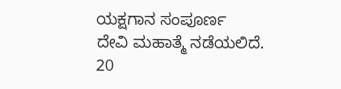ಯಕ್ಷಗಾನ ಸಂಪೂರ್ಣ
ದೇವಿ ಮಹಾತ್ಮೆ ನಡೆಯಲಿದೆ.
20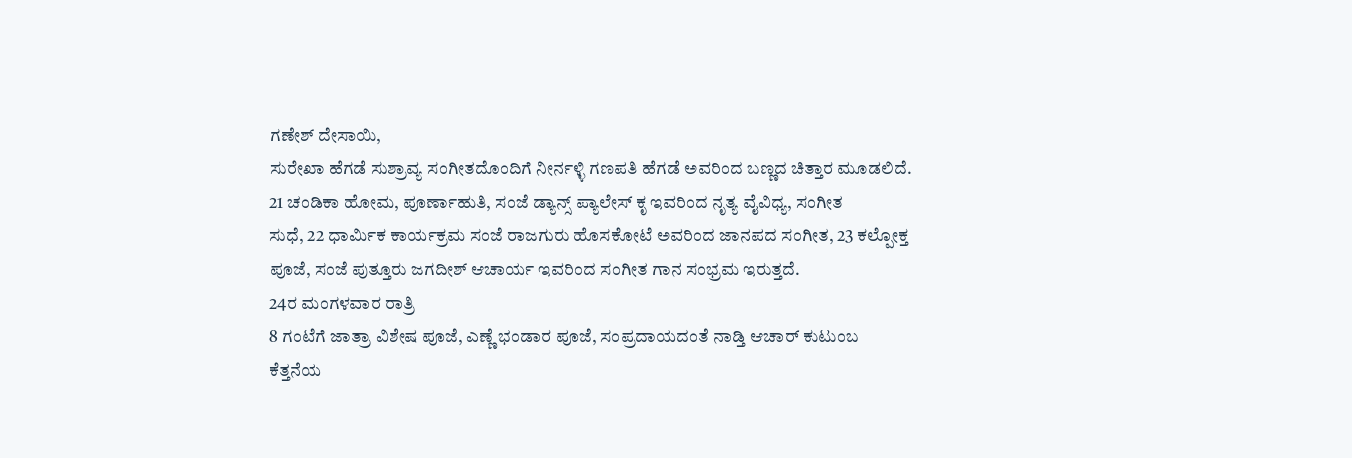ಗಣೇಶ್ ದೇಸಾಯಿ,
ಸುರೇಖಾ ಹೆಗಡೆ ಸುಶ್ರಾವ್ಯ ಸಂಗೀತದೊಂದಿಗೆ ನೀರ್ನಳ್ಳಿ ಗಣಪತಿ ಹೆಗಡೆ ಅವರಿಂದ ಬಣ್ಣದ ಚಿತ್ತಾರ ಮೂಡಲಿದೆ.
21 ಚಂಡಿಕಾ ಹೋಮ, ಪೂರ್ಣಾಹುತಿ, ಸಂಜೆ ಡ್ಯಾನ್ಸ್ ಪ್ಯಾಲೇಸ್ ಕೃ ಇವರಿಂದ ನೃತ್ಯ ವೈವಿಧ್ಯ, ಸಂಗೀತ
ಸುಧೆ, 22 ಧಾರ್ಮಿಕ ಕಾರ್ಯಕ್ರಮ ಸಂಜೆ ರಾಜಗುರು ಹೊಸಕೋಟೆ ಅವರಿಂದ ಜಾನಪದ ಸಂಗೀತ, 23 ಕಲ್ಪೋಕ್ತ
ಪೂಜೆ, ಸಂಜೆ ಪುತ್ತೂರು ಜಗದೀಶ್ ಆಚಾರ್ಯ ಇವರಿಂದ ಸಂಗೀತ ಗಾನ ಸಂಭ್ರಮ ಇರುತ್ತದೆ.
24ರ ಮಂಗಳವಾರ ರಾತ್ರಿ
8 ಗಂಟೆಗೆ ಜಾತ್ರಾ ವಿಶೇಷ ಪೂಜೆ, ಎಣ್ಣೆ ಭಂಡಾರ ಪೂಜೆ, ಸಂಪ್ರದಾಯದಂತೆ ನಾಡ್ತಿ ಆಚಾರ್ ಕುಟುಂಬ
ಕೆತ್ತನೆಯ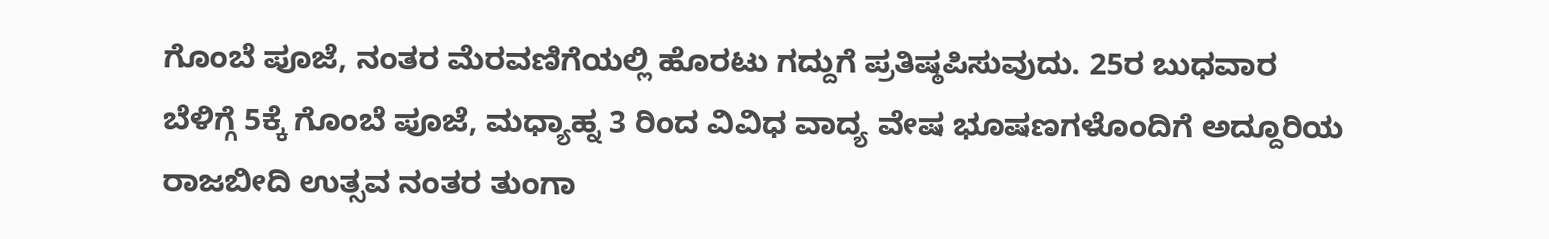ಗೊಂಬೆ ಪೂಜೆ, ನಂತರ ಮೆರವಣಿಗೆಯಲ್ಲಿ ಹೊರಟು ಗದ್ದುಗೆ ಪ್ರತಿಷ್ಠಪಿಸುವುದು. 25ರ ಬುಧವಾರ
ಬೆಳಿಗ್ಗೆ 5ಕ್ಕೆ ಗೊಂಬೆ ಪೂಜೆ, ಮಧ್ಯಾಹ್ನ 3 ರಿಂದ ವಿವಿಧ ವಾದ್ಯ ವೇಷ ಭೂಷಣಗಳೊಂದಿಗೆ ಅದ್ದೂರಿಯ
ರಾಜಬೀದಿ ಉತ್ಸವ ನಂತರ ತುಂಗಾ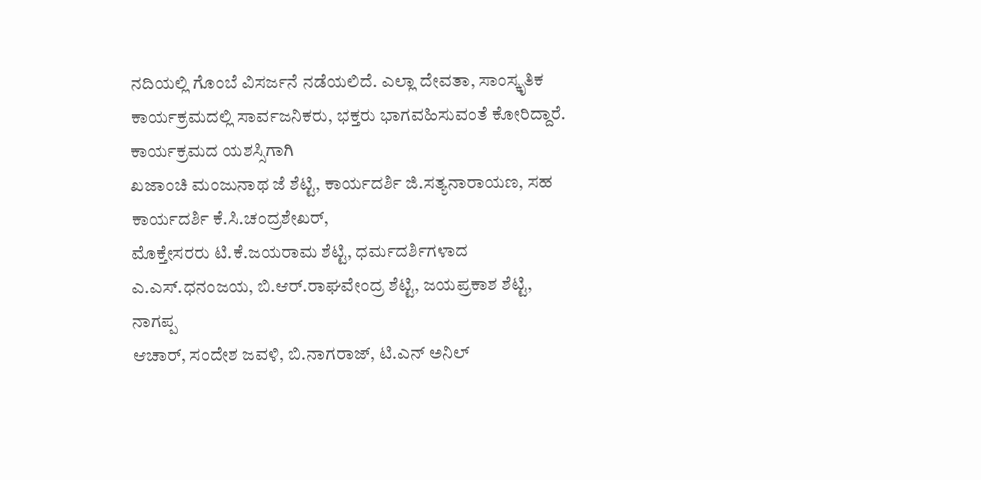ನದಿಯಲ್ಲಿ ಗೊಂಬೆ ವಿಸರ್ಜನೆ ನಡೆಯಲಿದೆ. ಎಲ್ಲಾ ದೇವತಾ, ಸಾಂಸ್ಕೃತಿಕ
ಕಾರ್ಯಕ್ರಮದಲ್ಲಿ ಸಾರ್ವಜನಿಕರು, ಭಕ್ತರು ಭಾಗವಹಿಸುವಂತೆ ಕೋರಿದ್ದಾರೆ.
ಕಾರ್ಯಕ್ರಮದ ಯಶಸ್ಸಿಗಾಗಿ
ಖಜಾಂಚಿ ಮಂಜುನಾಥ ಜೆ ಶೆಟ್ಟಿ, ಕಾರ್ಯದರ್ಶಿ ಜಿ.ಸತ್ಯನಾರಾಯಣ, ಸಹ ಕಾರ್ಯದರ್ಶಿ ಕೆ.ಸಿ.ಚಂದ್ರಶೇಖರ್,
ಮೊಕ್ತೇಸರರು ಟಿ.ಕೆ.ಜಯರಾಮ ಶೆಟ್ಟಿ, ಧರ್ಮದರ್ಶಿಗಳಾದ ಎ.ಎಸ್.ಧನಂಜಯ, ಬಿ.ಆರ್.ರಾಘವೇಂದ್ರ ಶೆಟ್ಟಿ, ಜಯಪ್ರಕಾಶ ಶೆಟ್ಟಿ, ನಾಗಪ್ಪ
ಆಚಾರ್, ಸಂದೇಶ ಜವಳಿ, ಬಿ.ನಾಗರಾಜ್, ಟಿ.ಎನ್ ಅನಿಲ್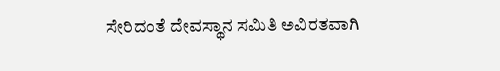ಸೇರಿದಂತೆ ದೇವಸ್ಥಾನ ಸಮಿತಿ ಅವಿರತವಾಗಿ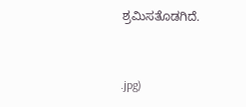ಶ್ರಮಿಸತೊಡಗಿದೆ.


.jpg)